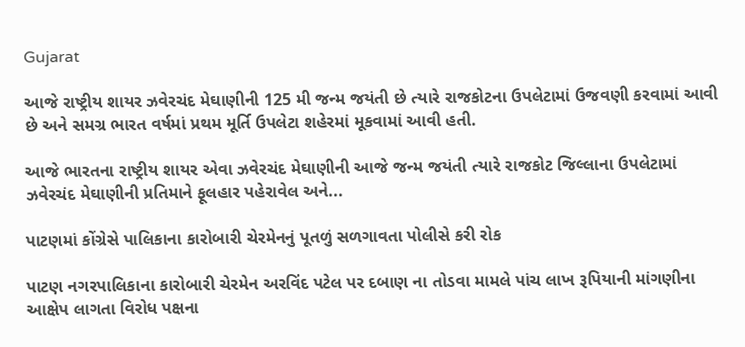Gujarat

આજે રાષ્ટ્રીય શાયર ઝવેરચંદ મેઘાણીની 125 મી જન્મ જયંતી છે ત્યારે રાજકોટના ઉપલેટામાં ઉજવણી કરવામાં આવી છે અને સમગ્ર ભારત વર્ષમાં પ્રથમ મૂર્તિ ઉપલેટા શહેરમાં મૂકવામાં આવી હતી.

આજે ભારતના રાષ્ટ્રીય શાયર એવા ઝવેરચંદ મેઘાણીની આજે જન્મ જયંતી ત્યારે રાજકોટ જિલ્લાના ઉપલેટામાં ઝવેરચંદ મેઘાણીની પ્રતિમાને ફૂલહાર પહેરાવેલ અને...

પાટણમાં કોંગ્રેસે પાલિકાના કારોબારી ચેરમેનનું પૂતળું સળગાવતા પોલીસે કરી રોક

પાટણ નગરપાલિકાના કારોબારી ચેરમેન અરવિંદ પટેલ પર દબાણ ના તોડવા મામલે પાંચ લાખ રૂપિયાની માંગણીના આક્ષેપ લાગતા વિરોધ પક્ષના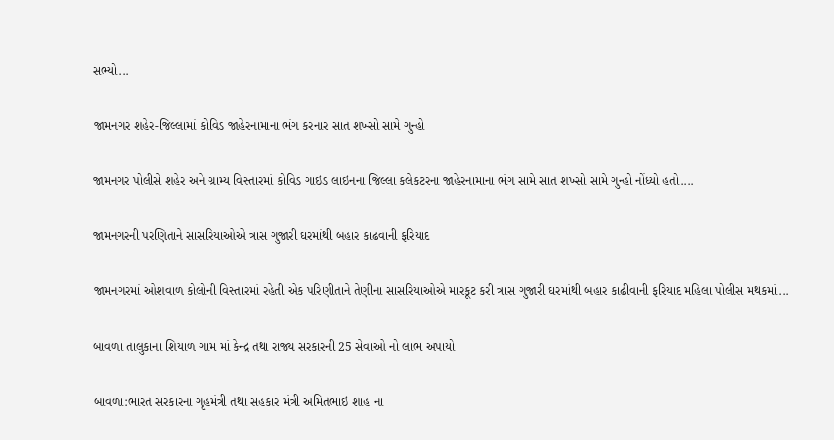સભ્યો...

જામનગર શહેર-જિલ્લામાં કોવિડ જાહેરનામાના ભંગ કરનાર સાત શખ્સો સામે ગુન્હો

જામનગર પોલીસે શહેર અને ગ્રામ્ય વિસ્તારમાં કોવિડ ગાઇડ લાઇનના જિલ્લા કલેકટરના જાહેરનામાના ભંગ સામે સાત શખ્સો સામે ગુન્હો નોંધ્યો હતો....

જામનગરની પરણિતાને સાસરિયાઓએ ત્રાસ ગુજારી ઘરમાંથી બહાર કાઢવાની ફરિયાદ

જામનગરમાં ઓશવાળ કોલોની વિસ્તારમાં રહેતી એક પરિણીતાને તેણીના સાસરિયાઓએ મારકૂટ કરી ત્રાસ ગુજારી ઘરમાંથી બહાર કાઢીવાની ફરિયાદ મહિલા પોલીસ મથકમાં...

બાવળા તાલુકાના શિયાળ ગામ માં કેન્દ્ર તથા રાજ્ય સરકારની 25 સેવાઓ નો લાભ અપાયો

બાવળા:ભારત સરકારના ગૃહમંત્રી તથા સહકાર મંત્રી અમિતભાઇ શાહ ના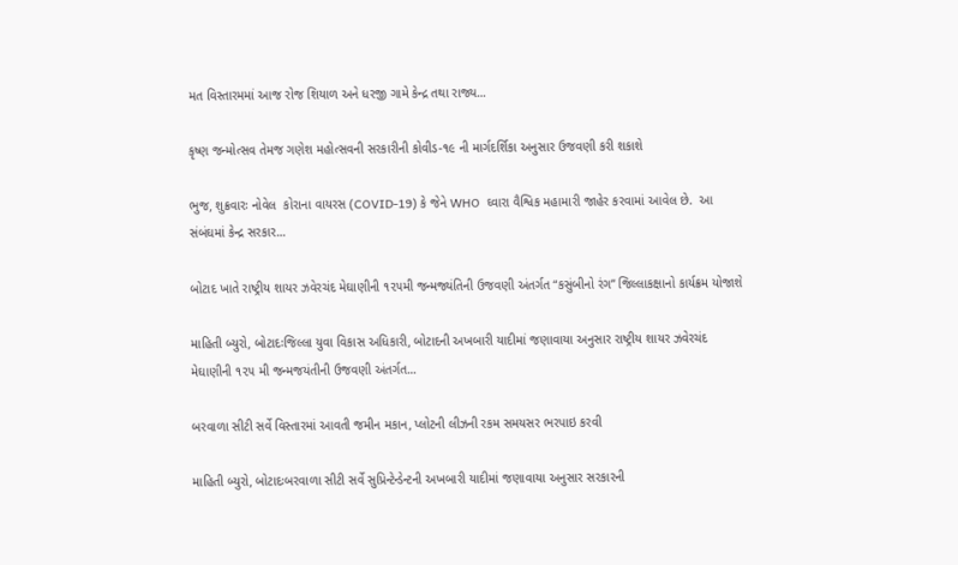મત વિસ્તારમમાં આજ રોજ શિયાળ અને ધરજી ગામે કેન્દ્ર તથા રાજ્ય...

કૃષ્ણ જન્મોત્સવ તેમજ ગણેશ મહોત્સવની સરકારીની કોવીડ-૧૯ ની માર્ગદર્શિકા અનુસાર ઉજવણી કરી શકાશે

ભુજ, શુક્રવારઃ નોવેલ  કોરાના વાયરસ (COVID-19) કે જેને WHO  ઘ્વારા વૈશ્વિક મહામારી જાહેર કરવામાં આવેલ છે.  આ સંબંઘમાં કેન્દ્ર સરકાર...

બોટાદ ખાતે રાષ્ટ્રીય શાયર ઝવેરચંદ મેઘાણીની ૧૨૫મી જન્મજ્યંતિની ઉજવણી અંતર્ગત “કસુંબીનો રંગ” જિલ્લાકક્ષાનો કાર્યક્રમ યોજાશે

માહિતી બ્યુરો, બોટાદઃજિલ્લા યુવા વિકાસ અધિકારી, બોટાદની અખબારી યાદીમાં જણાવાયા અનુસાર રાષ્ટ્રીય શાયર ઝવેરચંદ મેઘાણીની ૧૨૫ મી જન્મજયંતીની ઉજવણી અંતર્ગત...

બરવાળા સીટી સર્વે વિસ્તારમાં આવતી જમીન મકાન, પ્લોટની લીઝની રકમ સમયસર ભરપાઇ કરવી

માહિતી બ્યુરો, બોટાદઃબરવાળા સીટી સર્વે સુપ્રિન્ટેન્ડેન્ટની અખબારી યાદીમાં જણાવાયા અનુસાર સરકારની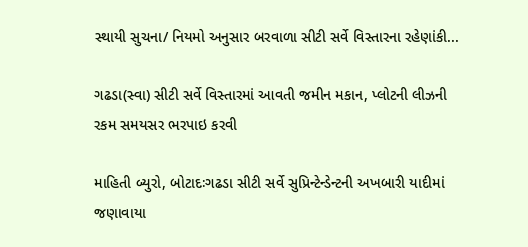સ્થાયી સુચના/ નિયમો અનુસાર બરવાળા સીટી સર્વે વિસ્તારના રહેણાંકી...

ગઢડા(સ્વા) સીટી સર્વે વિસ્તારમાં આવતી જમીન મકાન, પ્લોટની લીઝની રકમ સમયસર ભરપાઇ કરવી

માહિતી બ્યુરો, બોટાદઃગઢડા સીટી સર્વે સુપ્રિન્ટેન્ડેન્ટની અખબારી યાદીમાં જણાવાયા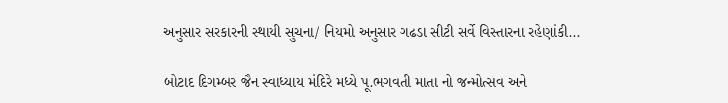અનુસાર સરકારની સ્થાયી સુચના/ નિયમો અનુસાર ગઢડા સીટી સર્વે વિસ્તારના રહેણાંકી...

બોટાદ દિગમ્બર જૈન સ્વાધ્યાય મંદિરે મધ્યે પૂ.ભગવતી માતા નો જન્મોત્સવ અને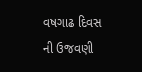વષગાઢ દિવસ ની ઉજવણી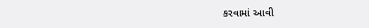કરવામાં આવી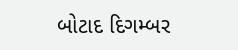બોટાદ દિગમ્બર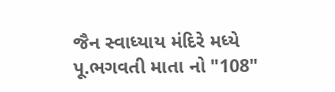જૈન સ્વાધ્યાય મંદિરે મધ્યે પૂ.ભગવતી માતા નો "108"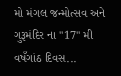મો મંગલ જન્મોત્સવ અને ગુરૂમંદિર ના "17" મી વષઁગાંઠ દિવસ...